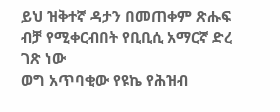ይህ ዝቅተኛ ዳታን በመጠቀም ጽሑፍ ብቻ የሚቀርብበት የቢቢሲ አማርኛ ድረ ገጽ ነው
ወግ አጥባቂው የዩኬ የሕዝብ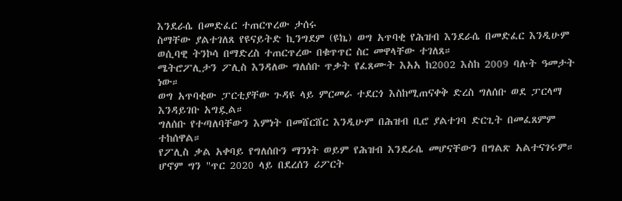እንደራሴ በመድፈር ተጠርጥረው ታሰሩ
ስማቸው ያልተገለጸ የዩናይትድ ኪንግደም (ዩኬ) ወግ አጥባቂ የሕዝብ እንደራሴ በመድፈር እንዲሁም ወሲባዊ ትንኮሳ በማድረስ ተጠርጥረው በቁጥጥር ስር መዋላቸው ተገለጸ።
ሜትሮፖሊታን ፖሊስ እንዳለው ግለሰቡ ጥቃት የፈጸሙት እአአ ከ2002 እስከ 2009 ባሉት ዓመታት ነው።
ወግ አጥባቂው ፓርቲያቸው ጉዳዩ ላይ ምርመራ ተደርጎ እስከሚጠናቀቅ ድረስ ግለሰቡ ወደ ፓርላማ እንዳይገቡ አግዷል።
ግለሰቡ የተጣለባቸውን እምነት በመሸርሸር እንዲሁም በሕዝብ ቢሮ ያልተገባ ድርጊት በመፈጸምም ተከሰዋል።
የፖሊስ ቃል አቀባይ የግለሰቡን ማንነት ወይም የሕዝብ እንደራሴ መሆናቸውን በግልጽ አልተናገሩም። ሆኖም ግን "ጥር 2020 ላይ በደረሰን ሪፖርት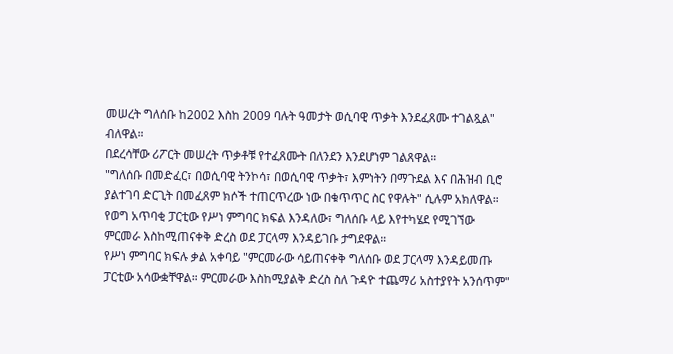መሠረት ግለሰቡ ከ2002 እስከ 2009 ባሉት ዓመታት ወሲባዊ ጥቃት እንደፈጸሙ ተገልጿል" ብለዋል።
በደረሳቸው ሪፖርት መሠረት ጥቃቶቹ የተፈጸሙት በለንደን እንደሆነም ገልጸዋል።
"ግለሰቡ በመድፈር፣ በወሲባዊ ትንኮሳ፣ በወሲባዊ ጥቃት፣ እምነትን በማጉደል እና በሕዝብ ቢሮ ያልተገባ ድርጊት በመፈጸም ክሶች ተጠርጥረው ነው በቁጥጥር ስር የዋሉት" ሲሉም አክለዋል።
የወግ አጥባቂ ፓርቲው የሥነ ምግባር ክፍል እንዳለው፣ ግለሰቡ ላይ እየተካሄደ የሚገኘው ምርመራ እስከሚጠናቀቅ ድረስ ወደ ፓርላማ እንዳይገቡ ታግደዋል።
የሥነ ምግባር ክፍሉ ቃል አቀባይ "ምርመራው ሳይጠናቀቅ ግለሰቡ ወደ ፓርላማ እንዳይመጡ ፓርቲው አሳውቋቸዋል። ምርመራው እስከሚያልቅ ድረስ ስለ ጉዳዮ ተጨማሪ አስተያየት አንሰጥም"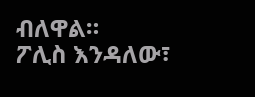ብለዋል።
ፖሊስ እንዳለው፣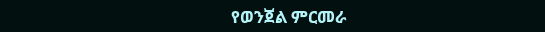የወንጀል ምርመራ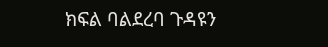ክፍል ባልደረባ ጉዳዩን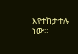እየተከታተሉ ነው።